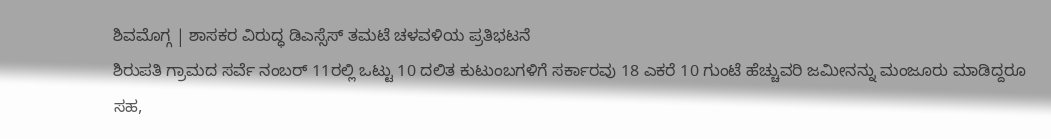ಶಿವಮೊಗ್ಗ | ಶಾಸಕರ ವಿರುದ್ಧ ಡಿಎಸ್ಸೆಸ್ ತಮಟೆ ಚಳವಳಿಯ ಪ್ರತಿಭಟನೆ
ಶಿರುಪತಿ ಗ್ರಾಮದ ಸರ್ವೆ ನಂಬರ್ 11ರಲ್ಲಿ ಒಟ್ಟು 10 ದಲಿತ ಕುಟುಂಬಗಳಿಗೆ ಸರ್ಕಾರವು 18 ಎಕರೆ 10 ಗುಂಟೆ ಹೆಚ್ಚುವರಿ ಜಮೀನನ್ನು ಮಂಜೂರು ಮಾಡಿದ್ದರೂ ಸಹ,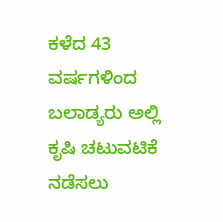ಕಳೆದ 43 ವರ್ಷಗಳಿಂದ ಬಲಾಡ್ಯರು ಅಲ್ಲಿ ಕೃಷಿ ಚಟುವಟಿಕೆ ನಡೆಸಲು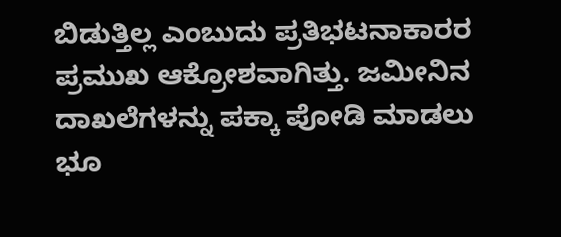ಬಿಡುತ್ತಿಲ್ಲ ಎಂಬುದು ಪ್ರತಿಭಟನಾಕಾರರ ಪ್ರಮುಖ ಆಕ್ರೋಶವಾಗಿತ್ತು. ಜಮೀನಿನ ದಾಖಲೆಗಳನ್ನು ಪಕ್ಕಾ ಪೋಡಿ ಮಾಡಲು ಭೂ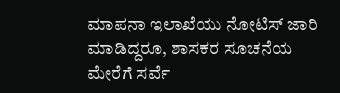ಮಾಪನಾ ಇಲಾಖೆಯು ನೋಟಿಸ್ ಜಾರಿ ಮಾಡಿದ್ದರೂ, ಶಾಸಕರ ಸೂಚನೆಯ ಮೇರೆಗೆ ಸರ್ವೆ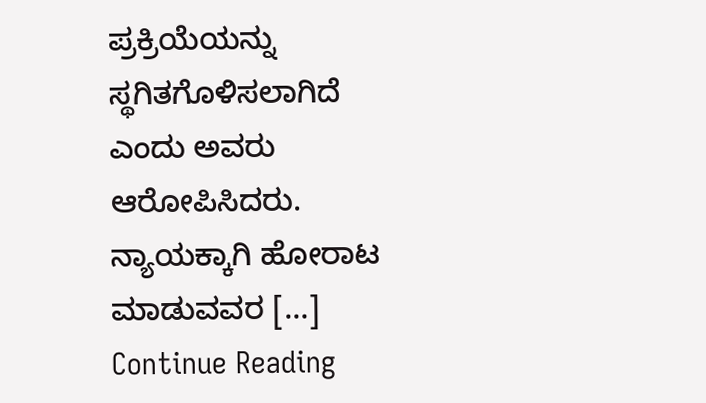ಪ್ರಕ್ರಿಯೆಯನ್ನು ಸ್ಥಗಿತಗೊಳಿಸಲಾಗಿದೆ ಎಂದು ಅವರು ಆರೋಪಿಸಿದರು. ನ್ಯಾಯಕ್ಕಾಗಿ ಹೋರಾಟ ಮಾಡುವವರ […]
Continue Reading